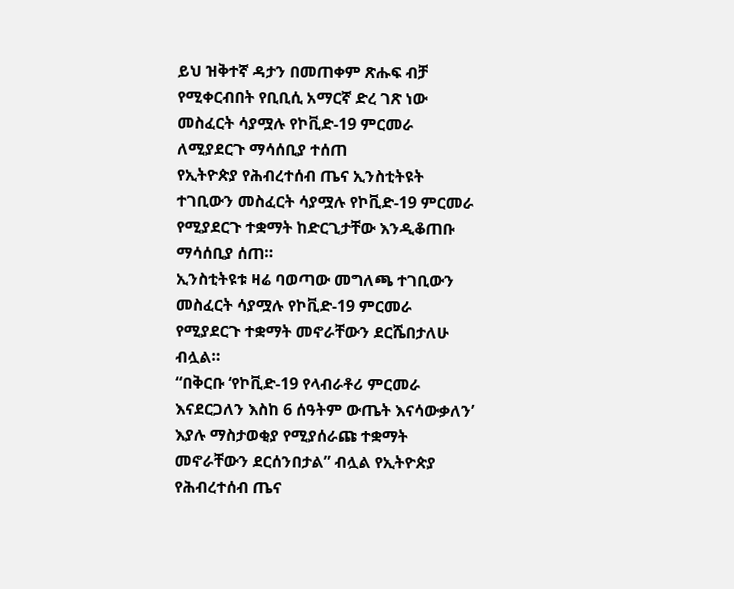ይህ ዝቅተኛ ዳታን በመጠቀም ጽሑፍ ብቻ የሚቀርብበት የቢቢሲ አማርኛ ድረ ገጽ ነው
መስፈርት ሳያሟሉ የኮቪድ-19 ምርመራ ለሚያደርጉ ማሳሰቢያ ተሰጠ
የኢትዮጵያ የሕብረተሰብ ጤና ኢንስቲትዩት ተገቢውን መስፈርት ሳያሟሉ የኮቪድ-19 ምርመራ የሚያደርጉ ተቋማት ከድርጊታቸው እንዲቆጠቡ ማሳሰቢያ ሰጠ።
ኢንስቲትዩቱ ዛሬ ባወጣው መግለጫ ተገቢውን መስፈርት ሳያሟሉ የኮቪድ-19 ምርመራ የሚያደርጉ ተቋማት መኖራቸውን ደርሼበታለሁ ብሏል።
“በቅርቡ ‘የኮቪድ-19 የላብራቶሪ ምርመራ እናደርጋለን እስከ 6 ሰዓትም ውጤት እናሳውቃለን’ እያሉ ማስታወቂያ የሚያሰራጩ ተቋማት መኖራቸውን ደርሰንበታል” ብሏል የኢትዮጵያ የሕብረተሰብ ጤና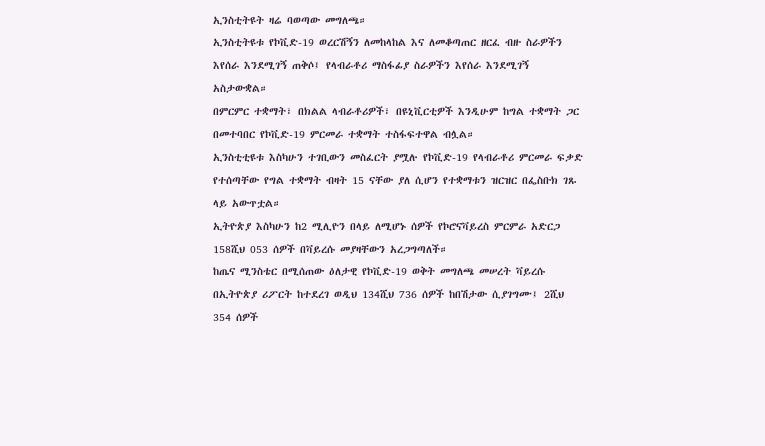ኢንስቲትዩት ዛሬ ባወጣው መግለጫ።
ኢንስቲትዩቱ የኮቪድ-19 ወረርሽኝን ለመከላከል እና ለመቆጣጠር ዘርፈ ብዙ ስራዎችን እየሰራ እንደሚገኝ ጠቅሶ፤ የላብራቶሪ ማስፋፊያ ስራዎችን እየሰራ እንደሚገኝ አስታውቋል።
በምርምር ተቋማት፣ በክልል ላብራቶሪዎች፣ በዩኒቪርቲዎች እንዲሁም ከግል ተቋማት ጋር በመተባበር የኮቪድ-19 ምርመራ ተቋማት ተስፋፍተዋል ብሏል።
ኢንስቲቲዩቱ እስካሁን ተገቢውን መስፈርት ያሟሉ የኮቪድ-19 የላብራቶሪ ምርመራ ፍቃድ የተሰጣቸው የግል ተቋማት ብዛት 15 ናቸው ያለ ሲሆን የተቋማቱን ዝርዝር በፌስቡክ ገጹ ላይ አውጥቷል።
ኢትዮጵያ እስካሁን ከ2 ሚሊዮን በላይ ለሚሆኑ ሰዎች የኮሮናቫይረስ ምርምራ አድርጋ 158ሺህ 053 ሰዎች በቫይረሱ መያዛቸውን አረጋግጣለች።
ከጤና ሚንስቴር በሚሰጠው ዕለታዊ የኮቪድ-19 ወቅት መግለጫ መሠረት ቫይረሱ በኢትዮጵያ ሪፖርት ከተደረገ ወዲህ 134ሺህ 736 ሰዎች ከበሽታው ሲያገግሙ፤ 2ሺህ 354 ሰዎች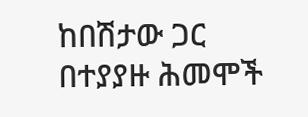ከበሽታው ጋር በተያያዙ ሕመሞች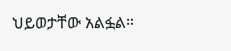ህይወታቸው አልፏል።